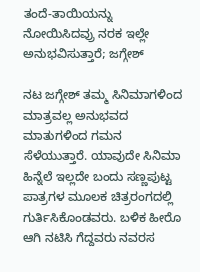ತಂದೆ-ತಾಯಿಯನ್ನು ನೋಯಿಸಿದವ್ರು ನರಕ ಇಲ್ಲೇ ಅನುಭವಿಸುತ್ತಾರೆ; ಜಗ್ಗೇಶ್

ನಟ ಜಗ್ಗೇಶ್ ತಮ್ಮ ಸಿನಿಮಾಗಳಿಂದ ಮಾತ್ರವಲ್ಲ ಅನುಭವದ ಮಾತುಗಳಿಂದ ಗಮನ ಸೆಳೆಯುತ್ತಾರೆ. ಯಾವುದೇ ಸಿನಿಮಾ ಹಿನ್ನೆಲೆ ಇಲ್ಲದೇ ಬಂದು ಸಣ್ಣಪುಟ್ಟ ಪಾತ್ರಗಳ ಮೂಲಕ ಚಿತ್ರರಂಗದಲ್ಲಿ ಗುರ್ತಿಸಿಕೊಂಡವರು. ಬಳಿಕ ಹೀರೊ ಆಗಿ ನಟಿಸಿ ಗೆದ್ದವರು ನವರಸ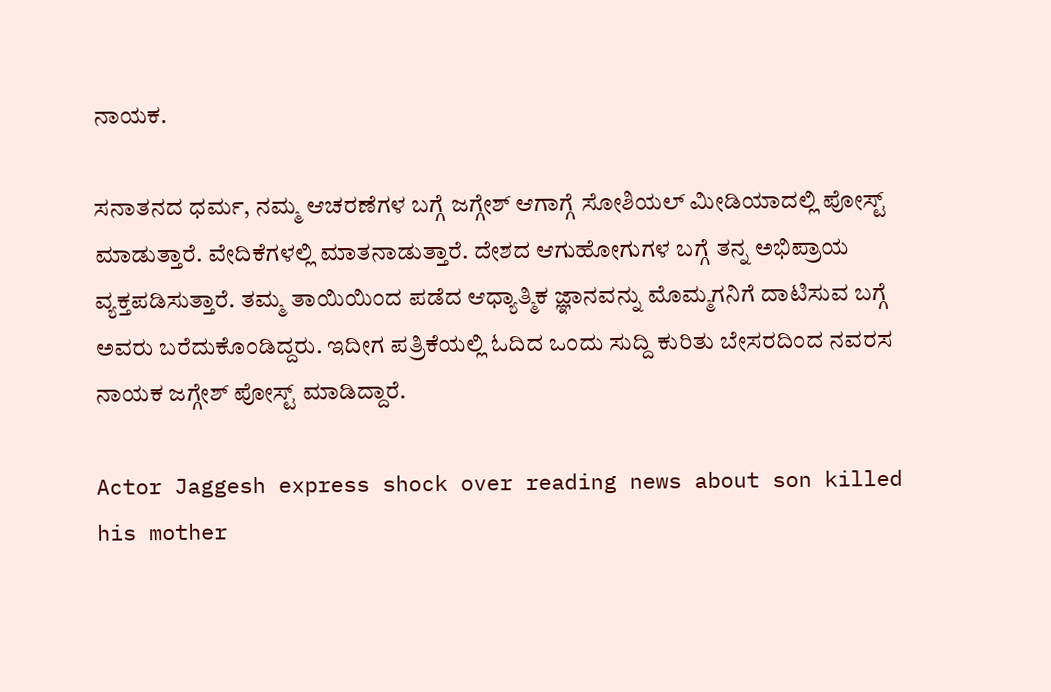ನಾಯಕ.

ಸನಾತನದ ಧರ್ಮ, ನಮ್ಮ ಆಚರಣೆಗಳ ಬಗ್ಗೆ ಜಗ್ಗೇಶ್ ಆಗಾಗ್ಗೆ ಸೋಶಿಯಲ್ ಮೀಡಿಯಾದಲ್ಲಿ ಪೋಸ್ಟ್ ಮಾಡುತ್ತಾರೆ. ವೇದಿಕೆಗಳಲ್ಲಿ ಮಾತನಾಡುತ್ತಾರೆ. ದೇಶದ ಆಗುಹೋಗುಗಳ ಬಗ್ಗೆ ತನ್ನ ಅಭಿಪ್ರಾಯ ವ್ಯಕ್ತಪಡಿಸುತ್ತಾರೆ. ತಮ್ಮ ತಾಯಿಯಿಂದ ಪಡೆದ ಆಧ್ಯಾತ್ಮಿಕ ಜ್ಞಾನವನ್ನು ಮೊಮ್ಮಗನಿಗೆ ದಾಟಿಸುವ ಬಗ್ಗೆ ಅವರು ಬರೆದುಕೊಂಡಿದ್ದರು. ಇದೀಗ ಪತ್ರಿಕೆಯಲ್ಲಿ ಓದಿದ ಒಂದು ಸುದ್ದಿ ಕುರಿತು ಬೇಸರದಿಂದ ನವರಸ ನಾಯಕ ಜಗ್ಗೇಶ್ ಪೋಸ್ಟ್ ಮಾಡಿದ್ದಾರೆ.

Actor Jaggesh express shock over reading news about son killed his mother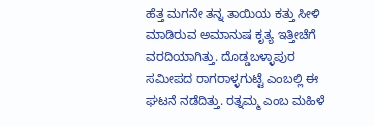ಹೆತ್ತ ಮಗನೇ ತನ್ನ ತಾಯಿಯ ಕತ್ತು ಸೀಳಿ ಮಾಡಿರುವ ಅಮಾನುಷ ಕೃತ್ಯ ಇತ್ತೀಚೆಗೆ ವರದಿಯಾಗಿತ್ತು. ದೊಡ್ಡಬಳ್ಳಾಪುರ ಸಮೀಪದ ರಾಗರಾಳ್ಳಗುಟ್ಟೆ ಎಂಬಲ್ಲಿ ಈ ಘಟನೆ ನಡೆದಿತ್ತು. ರತ್ನಮ್ಮ ಎಂಬ ಮಹಿಳೆ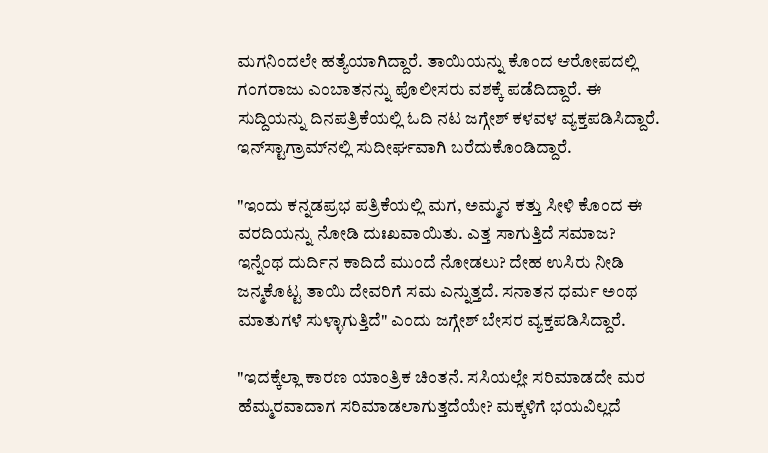ಮಗನಿಂದಲೇ ಹತ್ಯೆಯಾಗಿದ್ದಾರೆ. ತಾಯಿಯನ್ನು ಕೊಂದ ಆರೋಪದಲ್ಲಿ ಗಂಗರಾಜು ಎಂಬಾತನನ್ನು ಪೊಲೀಸರು ವಶಕ್ಕೆ ಪಡೆದಿದ್ದಾರೆ. ಈ ಸುದ್ದಿಯನ್ನು ದಿನಪತ್ರಿಕೆಯಲ್ಲಿ ಓದಿ ನಟ ಜಗ್ಗೇಶ್ ಕಳವಳ ವ್ಯಕ್ತಪಡಿಸಿದ್ದಾರೆ. ಇನ್‌ಸ್ಟಾಗ್ರಾಮ್‌ನಲ್ಲಿ ಸುದೀರ್ಘವಾಗಿ ಬರೆದುಕೊಂಡಿದ್ದಾರೆ.

"ಇಂದು ಕನ್ನಡಪ್ರಭ ಪತ್ರಿಕೆಯಲ್ಲಿ ಮಗ, ಅಮ್ಮನ ಕತ್ತು ಸೀಳಿ ಕೊಂದ ಈ ವರದಿಯನ್ನು ನೋಡಿ ದುಃಖವಾಯಿತು. ಎತ್ತ ಸಾಗುತ್ತಿದೆ ಸಮಾಜ? ಇನ್ನೆಂಥ ದುರ್ದಿನ ಕಾದಿದೆ ಮುಂದೆ ನೋಡಲು? ದೇಹ ಉಸಿರು ನೀಡಿ ಜನ್ಮಕೊಟ್ಟ ತಾಯಿ ದೇವರಿಗೆ ಸಮ ಎನ್ನುತ್ತದೆ. ಸನಾತನ ಧರ್ಮ ಅಂಥ ಮಾತುಗಳೆ ಸುಳ್ಳಾಗುತ್ತಿದೆ" ಎಂದು ಜಗ್ಗೇಶ್ ಬೇಸರ ವ್ಯಕ್ತಪಡಿಸಿದ್ದಾರೆ.

"ಇದಕ್ಕೆಲ್ಲಾ ಕಾರಣ ಯಾಂತ್ರಿಕ ಚಿಂತನೆ. ಸಸಿಯಲ್ಲೇ ಸರಿಮಾಡದೇ ಮರ ಹೆಮ್ಮರವಾದಾಗ ಸರಿಮಾಡಲಾಗುತ್ತದೆಯೇ? ಮಕ್ಕಳಿಗೆ ಭಯವಿಲ್ಲದೆ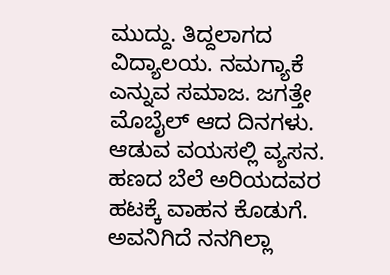ಮುದ್ದು. ತಿದ್ದಲಾಗದ ವಿದ್ಯಾಲಯ. ನಮಗ್ಯಾಕೆ ಎನ್ನುವ ಸಮಾಜ. ಜಗತ್ತೇ ಮೊಬೈಲ್ ಆದ ದಿನಗಳು. ಆಡುವ ವಯಸಲ್ಲಿ ವ್ಯಸನ. ಹಣದ ಬೆಲೆ ಅರಿಯದವರ ಹಟಕ್ಕೆ ವಾಹನ ಕೊಡುಗೆ. ಅವನಿಗಿದೆ ನನಗಿಲ್ಲಾ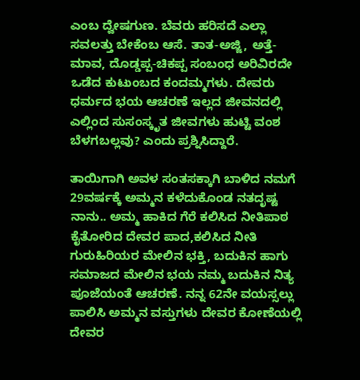ಎಂಬ ದ್ವೇಷಗುಣ. ಬೆವರು ಹರಿಸದೆ ಎಲ್ಲಾ ಸವಲತ್ತು ಬೇಕೆಂಬ ಆಸೆ. ತಾತ-ಅಜ್ಜಿ, ಅತ್ತೆ-ಮಾವ, ದೊಡ್ಡಪ್ಪ-ಚಿಕಪ್ಪ ಸಂಬಂಧ ಅರಿವಿರದೇ ಒಡೆದ ಕುಟುಂಬದ ಕಂದಮ್ಮಗಳು. ದೇವರು ಧರ್ಮದ ಭಯ ಆಚರಣೆ ಇಲ್ಲದ ಜೀವನದಲ್ಲಿ ಎಲ್ಲಿಂದ ಸುಸಂಸ್ಕೃತ ಜೀವಗಳು ಹುಟ್ಟಿ ವಂಶ ಬೆಳಗಬಲ್ಲವು? ಎಂದು ಪ್ರಶ್ನಿಸಿದ್ದಾರೆ.

ತಾಯಿಗಾಗಿ ಅವಳ ಸಂತಸಕ್ಕಾಗಿ ಬಾಳಿದ ನಮಗೆ 29ವರ್ಷಕ್ಕೆ ಅಮ್ಮನ ಕಳೆದುಕೊಂಡ ನತದೃಷ್ಟ ನಾನು.. ಅಮ್ಮ ಹಾಕಿದ ಗೆರೆ ಕಲಿಸಿದ ನೀತಿಪಾಠ ಕೈತೋರಿದ ದೇವರ ಪಾದ,ಕಲಿಸಿದ ನೀತಿ ಗುರುಹಿರಿಯರ ಮೇಲಿನ ಭಕ್ತಿ, ಬದುಕಿನ ಹಾಗು ಸಮಾಜದ ಮೇಲಿನ ಭಯ ನಮ್ಮ ಬದುಕಿನ ನಿತ್ಯ ಪೂಜೆಯಂತೆ ಆಚರಣೆ. ನನ್ನ 62ನೇ ವಯಸ್ಸಲ್ಲು ಪಾಲಿಸಿ ಅಮ್ಮನ ವಸ್ತುಗಳು ದೇವರ ಕೋಣೆಯಲ್ಲಿ ದೇವರ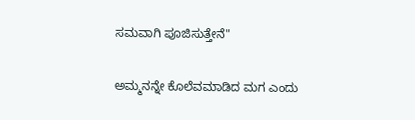ಸಮವಾಗಿ ಪೂಜಿಸುತ್ತೇನೆ"

ಅಮ್ಮನನ್ನೇ ಕೊಲೆವಮಾಡಿದ ಮಗ ಎಂದು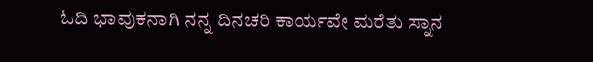ಓದಿ ಭಾವುಕನಾಗಿ ನನ್ನ ದಿನಚರಿ ಕಾರ್ಯವೇ ಮರೆತು ಸ್ನಾನ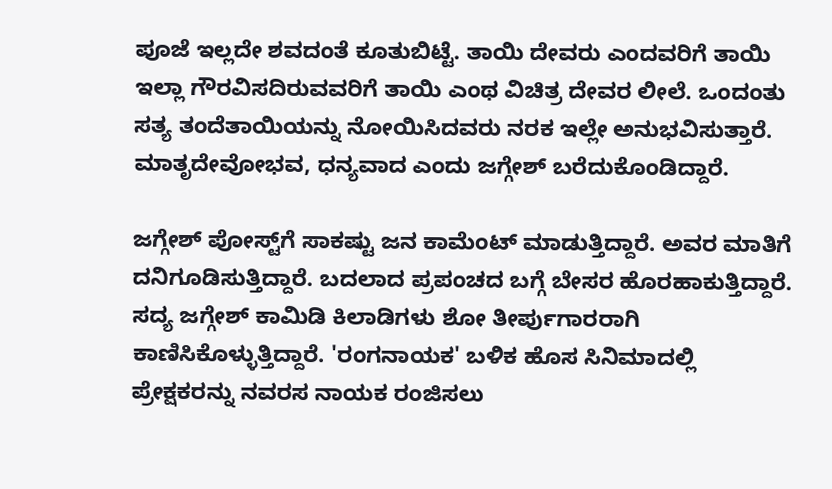ಪೂಜೆ ಇಲ್ಲದೇ ಶವದಂತೆ ಕೂತುಬಿಟ್ಟೆ. ತಾಯಿ ದೇವರು ಎಂದವರಿಗೆ ತಾಯಿ ಇಲ್ಲಾ ಗೌರವಿಸದಿರುವವರಿಗೆ ತಾಯಿ ಎಂಥ ವಿಚಿತ್ರ ದೇವರ ಲೀಲೆ. ಒಂದಂತು ಸತ್ಯ ತಂದೆತಾಯಿಯನ್ನು ನೋಯಿಸಿದವರು ನರಕ ಇಲ್ಲೇ ಅನುಭವಿಸುತ್ತಾರೆ. ಮಾತೃದೇವೋಭವ, ಧನ್ಯವಾದ ಎಂದು ಜಗ್ಗೇಶ್ ಬರೆದುಕೊಂಡಿದ್ದಾರೆ.

ಜಗ್ಗೇಶ್ ಪೋಸ್ಟ್‌ಗೆ ಸಾಕಷ್ಟು ಜನ ಕಾಮೆಂಟ್ ಮಾಡುತ್ತಿದ್ದಾರೆ. ಅವರ ಮಾತಿಗೆ ದನಿಗೂಡಿಸುತ್ತಿದ್ದಾರೆ. ಬದಲಾದ ಪ್ರಪಂಚದ ಬಗ್ಗೆ ಬೇಸರ ಹೊರಹಾಕುತ್ತಿದ್ದಾರೆ. ಸದ್ಯ ಜಗ್ಗೇಶ್ ಕಾಮಿಡಿ ಕಿಲಾಡಿಗಳು ಶೋ ತೀರ್ಪುಗಾರರಾಗಿ ಕಾಣಿಸಿಕೊಳ್ಳುತ್ತಿದ್ದಾರೆ. 'ರಂಗನಾಯಕ' ಬಳಿಕ ಹೊಸ ಸಿನಿಮಾದಲ್ಲಿ ಪ್ರೇಕ್ಷಕರನ್ನು ನವರಸ ನಾಯಕ ರಂಜಿಸಲು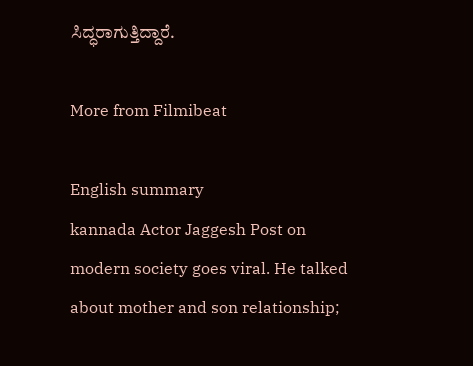ಸಿದ್ಧರಾಗುತ್ತಿದ್ದಾರೆ.

More from Filmibeat

English summary
kannada Actor Jaggesh Post on modern society goes viral. He talked about mother and son relationship;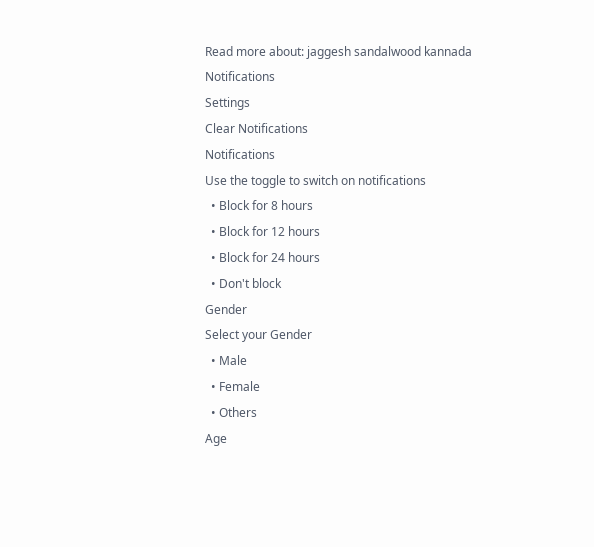Read more about: jaggesh sandalwood kannada
Notifications
Settings
Clear Notifications
Notifications
Use the toggle to switch on notifications
  • Block for 8 hours
  • Block for 12 hours
  • Block for 24 hours
  • Don't block
Gender
Select your Gender
  • Male
  • Female
  • Others
Age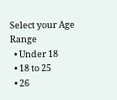Select your Age Range
  • Under 18
  • 18 to 25
  • 26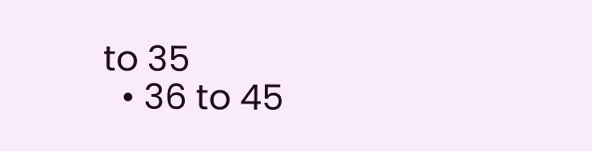to 35
  • 36 to 45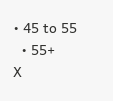• 45 to 55
  • 55+
X